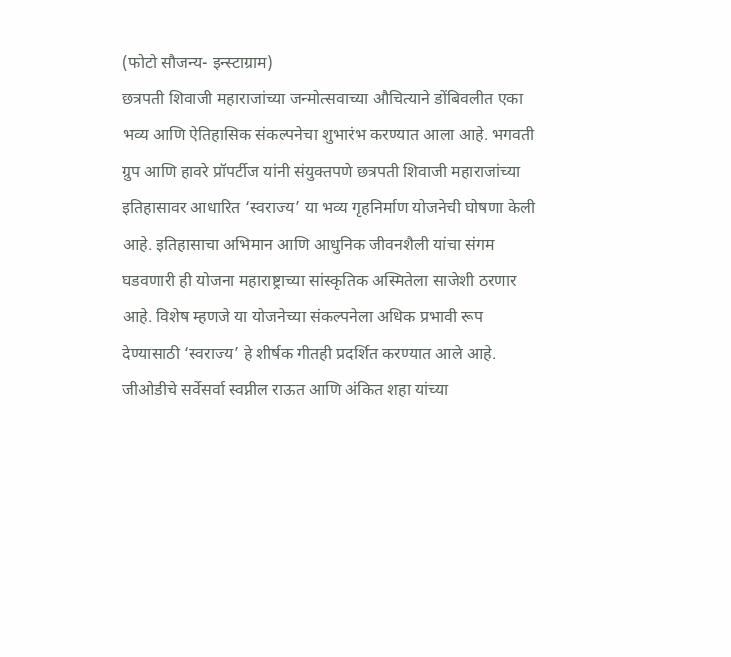(फोटो सौजन्य- इन्स्टाग्राम)
छत्रपती शिवाजी महाराजांच्या जन्मोत्सवाच्या औचित्याने डोंबिवलीत एका भव्य आणि ऐतिहासिक संकल्पनेचा शुभारंभ करण्यात आला आहे. भगवती ग्रुप आणि हावरे प्रॉपर्टीज यांनी संयुक्तपणे छत्रपती शिवाजी महाराजांच्या इतिहासावर आधारित ‘स्वराज्य’ या भव्य गृहनिर्माण योजनेची घोषणा केली आहे. इतिहासाचा अभिमान आणि आधुनिक जीवनशैली यांचा संगम घडवणारी ही योजना महाराष्ट्राच्या सांस्कृतिक अस्मितेला साजेशी ठरणार आहे. विशेष म्हणजे या योजनेच्या संकल्पनेला अधिक प्रभावी रूप देण्यासाठी ‘स्वराज्य’ हे शीर्षक गीतही प्रदर्शित करण्यात आले आहे.
जीओडीचे सर्वेसर्वा स्वप्नील राऊत आणि अंकित शहा यांच्या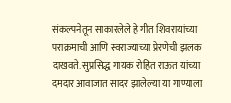संकल्पनेतून साकारलेले हे गीत शिवरायांच्या पराक्रमाची आणि स्वराज्याच्या प्रेरणेची झलक दाखवते. सुप्रसिद्ध गायक रोहित राऊत यांच्या दमदार आवाजात सादर झालेल्या या गाण्याला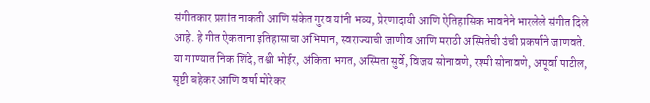संगीतकार प्रशांत नाकती आणि संकेत गुरव यांनी भव्य, प्रेरणादायी आणि ऐतिहासिक भावनेने भारलेले संगीत दिले आहे. हे गीत ऐकताना इतिहासाचा अभिमान, स्वराज्याची जाणीव आणि मराठी अस्मितेची उंची प्रकर्षाने जाणवते.
या गाण्यात निक शिंदे, तश्वी भोईर, अंकिता भगत, अस्मिता सुर्वे, विजय सोनावणे, रश्मी सोनावणे, अपूर्वा पाटील, सृष्टी बहेकर आणि वर्षा मोरेकर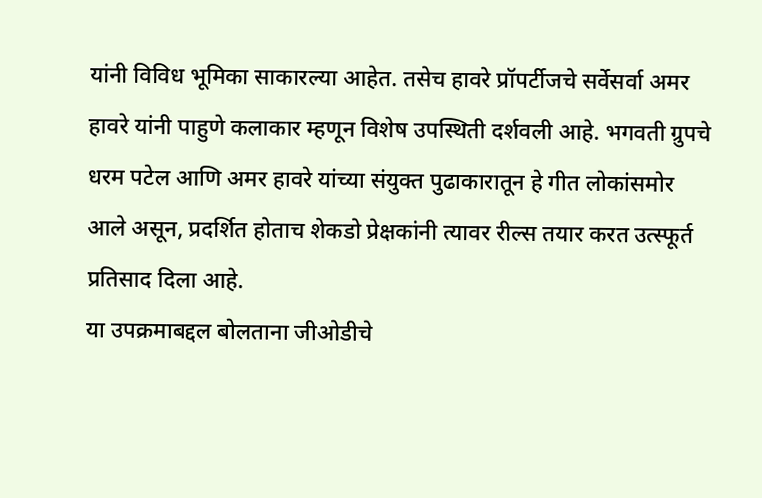यांनी विविध भूमिका साकारल्या आहेत. तसेच हावरे प्रॉपर्टीजचे सर्वेसर्वा अमर हावरे यांनी पाहुणे कलाकार म्हणून विशेष उपस्थिती दर्शवली आहे. भगवती ग्रुपचे धरम पटेल आणि अमर हावरे यांच्या संयुक्त पुढाकारातून हे गीत लोकांसमोर आले असून, प्रदर्शित होताच शेकडो प्रेक्षकांनी त्यावर रील्स तयार करत उत्स्फूर्त प्रतिसाद दिला आहे.
या उपक्रमाबद्दल बोलताना जीओडीचे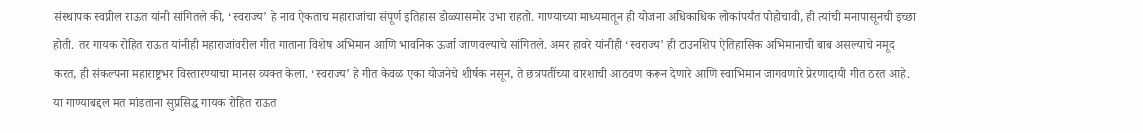संस्थापक स्वप्नील राऊत यांनी सांगितले की, ‘स्वराज्य’ हे नाव ऐकताच महाराजांचा संपूर्ण इतिहास डोळ्यासमोर उभा राहतो. गाण्याच्या माध्यमातून ही योजना अधिकाधिक लोकांपर्यंत पोहोचावी, ही त्यांची मनापासूनची इच्छा होती. तर गायक रोहित राऊत यांनीही महाराजांवरील गीत गाताना विशेष अभिमान आणि भावनिक ऊर्जा जाणवल्याचे सांगितले. अमर हावरे यांनीही ‘स्वराज्य’ ही टाउनशिप ऐतिहासिक अभिमानाची बाब असल्याचे नमूद करत, ही संकल्पना महाराष्ट्रभर विस्तारण्याचा मानस व्यक्त केला. ‘स्वराज्य’ हे गीत केवळ एका योजनेचे शीर्षक नसून, ते छत्रपतींच्या वारशाची आठवण करून देणारे आणि स्वाभिमान जागवणारे प्रेरणादायी गीत ठरत आहे.
या गाण्याबद्दल मत मांडताना सुप्रसिद्ध गायक रोहित राऊत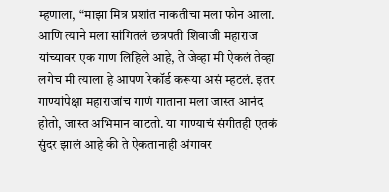म्हणाला, “माझा मित्र प्रशांत नाकतीचा मला फोन आला. आणि त्याने मला सांगितलं छत्रपती शिवाजी महाराज यांच्यावर एक गाण लिहिले आहे, ते जेव्हा मी ऐकलं तेव्हा लगेच मी त्याला हे आपण रेकॉर्ड करूया असं म्हटलं. इतर गाण्यांपेक्षा महाराजांच गाणं गाताना मला जास्त आनंद होतो, जास्त अभिमान वाटतो. या गाण्याचं संगीतही एतकं सुंदर झालं आहे की ते ऐकतानाही अंगावर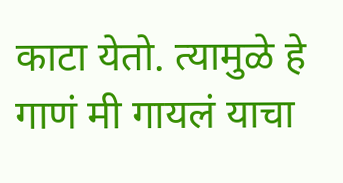काटा येतो. त्यामुळे हे गाणं मी गायलं याचा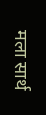मला सार्थ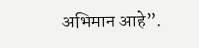अभिमान आहे”.